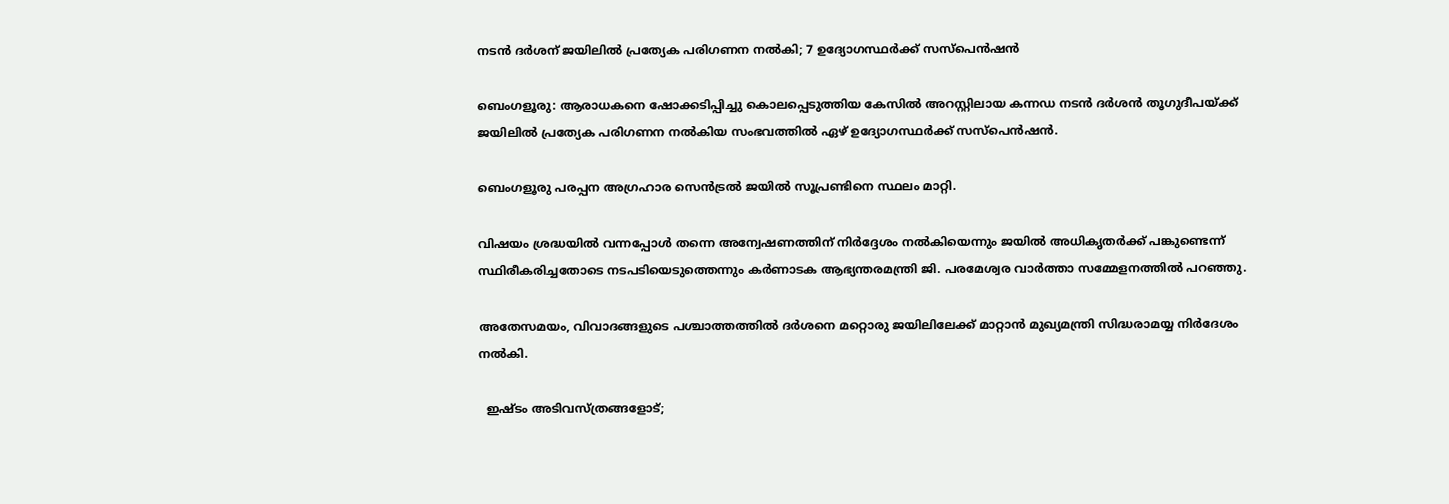നടൻ ദർശന് ജയിലിൽ പ്രത്യേക പരിഗണന നൽകി; 7 ഉദ്യോഗസ്ഥർക്ക് സസ്പെൻഷൻ

ബെംഗളൂരു: ആരാധകനെ ഷോക്കടിപ്പിച്ചു കൊലപ്പെടുത്തിയ കേസില്‍ അറസ്റ്റിലായ കന്നഡ നടൻ ദർശൻ തൂഗുദീപയ്ക്ക് ജയിലില്‍ പ്രത്യേക പരിഗണന നല്‍കിയ സംഭവത്തില്‍ ഏഴ് ഉദ്യോഗസ്ഥർക്ക് സസ്പെൻഷൻ.

ബെംഗളൂരു പരപ്പന അഗ്രഹാര സെൻട്രല്‍ ജയില്‍ സൂപ്രണ്ടിനെ സ്ഥലം മാറ്റി.

വിഷയം ശ്രദ്ധയില്‍ വന്നപ്പോള്‍ തന്നെ അന്വേഷണത്തിന് നിർദ്ദേശം നല്‍കിയെന്നും ജയില്‍ അധികൃതർക്ക് പങ്കുണ്ടെന്ന് സ്ഥിരീകരിച്ചതോടെ നടപടിയെടുത്തെന്നും കർണാടക ആഭ്യന്തരമന്ത്രി ജി. പരമേശ്വര വാർത്താ സമ്മേളനത്തില്‍ പറഞ്ഞു.

അതേസമയം, വിവാദങ്ങളുടെ പശ്ചാത്തത്തില്‍ ദർശനെ മറ്റൊരു ജയിലിലേക്ക് മാറ്റാൻ മുഖ്യമന്ത്രി സിദ്ധരാമയ്യ നിർദേശം നല്‍കി.

  ഇഷ്ടം അടിവസ്ത്രങ്ങളോട്;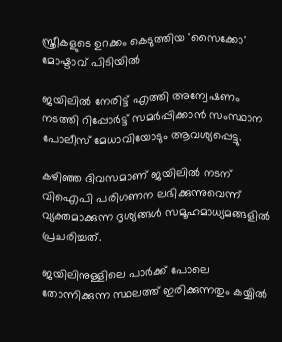സ്ത്രീകളുടെ ഉറക്കം കെടുത്തിയ 'സൈക്കോ' മോഷ്ടാവ് പിടിയിൽ

ജയിലില്‍ നേരിട്ട് എത്തി അന്വേഷണം നടത്തി റിപ്പോർട്ട് സമർപ്പിക്കാൻ സംസ്ഥാന പോലീസ് മേധാവിയോടും ആവശ്യപ്പെട്ടു.

കഴിഞ്ഞ ദിവസമാണ്‌ ജയിലില്‍ നടന് വിഐപി പരിഗണന ലഭിക്കുന്നുവെന്ന് വ്യക്തമാക്കുന്ന ദൃശ്യങ്ങള്‍ സമൂഹമാധ്യമങ്ങളില്‍ പ്രചരിച്ചത്.

ജയിലിനുള്ളിലെ പാർക്ക് പോലെ തോന്നിക്കുന്ന സ്ഥലത്ത് ഇരിക്കുന്നതും കയ്യില്‍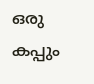ഒരു കപ്പും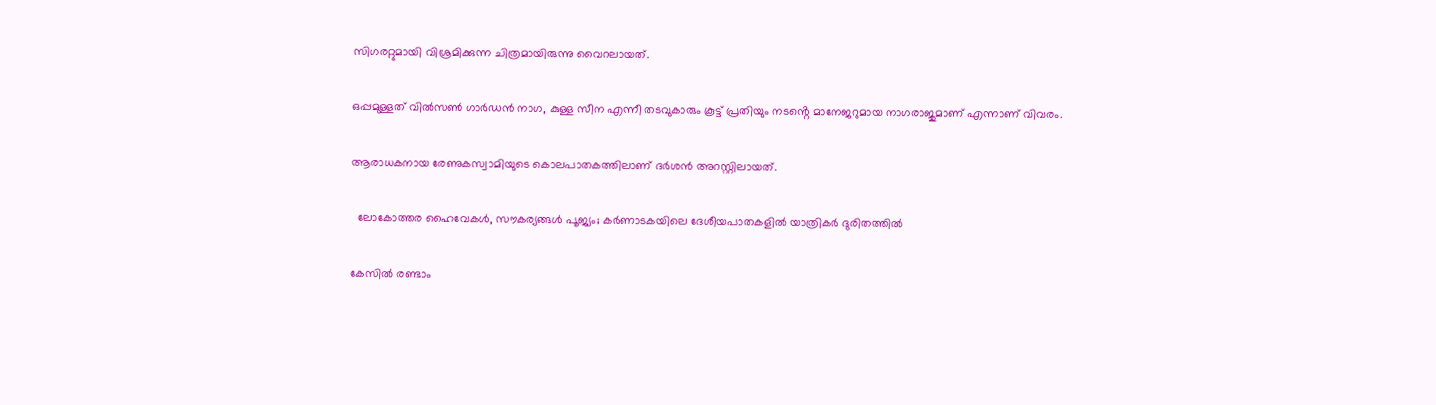സിഗരറ്റുമായി വിശ്രമിക്കുന്ന ചിത്രമായിരുന്നു വൈറലായത്.

ഒപ്പമുള്ളത് വില്‍സണ്‍ ഗാർഡൻ നാഗ, കുള്ള സീന എന്നീ തടവുകാരും കൂട്ട് പ്രതിയും നടൻ്റെ മാനേജറുമായ നാഗരാജുമാണ് എന്നാണ് വിവരം.

ആരാധകനായ രേണുകസ്വാമിയുടെ കൊലപാതകത്തിലാണ് ദർശൻ അറസ്റ്റിലായത്.

  ലോകോത്തര ഹൈവേകൾ, സൗകര്യങ്ങൾ പൂജ്യം; കർണാടകയിലെ ദേശീയപാതകളിൽ യാത്രികർ ദുരിതത്തിൽ

കേസില്‍ രണ്ടാം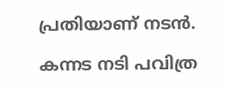പ്രതിയാണ് നടൻ.

കന്നട നടി പവിത്ര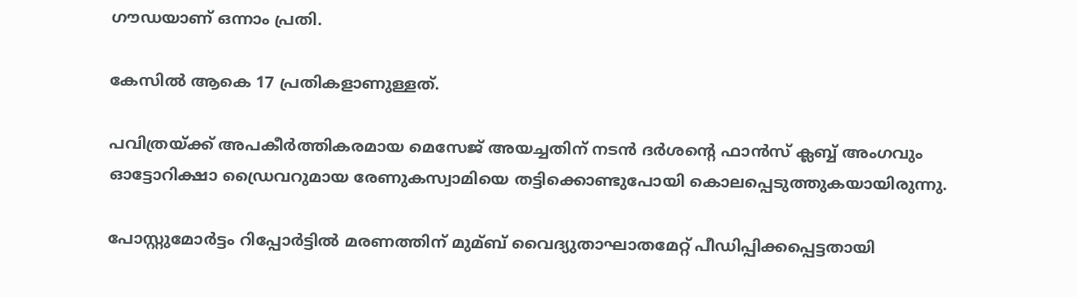ഗൗഡയാണ് ഒന്നാം പ്രതി.

കേസില്‍ ആകെ 17 പ്രതികളാണുള്ളത്.

പവിത്രയ്ക്ക് അപകീർത്തികരമായ മെസേജ് അയച്ചതിന് നടൻ ദർശൻ്റെ ഫാൻസ് ക്ലബ്ബ് അംഗവും ഓട്ടോറിക്ഷാ ഡ്രൈവറുമായ രേണുകസ്വാമിയെ തട്ടിക്കൊണ്ടുപോയി കൊലപ്പെടുത്തുകയായിരുന്നു.

പോസ്റ്റുമോർട്ടം റിപ്പോർട്ടില്‍ മരണത്തിന് മുമ്ബ് വൈദ്യുതാഘാതമേറ്റ് പീഡിപ്പിക്കപ്പെട്ടതായി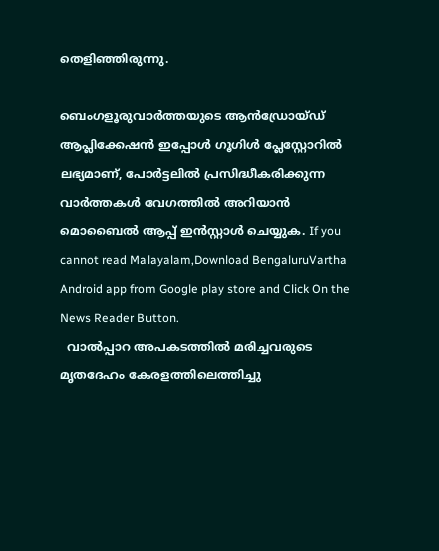തെളിഞ്ഞിരുന്നു.

ബെംഗളൂരുവാർത്തയുടെ ആൻഡ്രോയ്ഡ് ആപ്ലിക്കേഷൻ ഇപ്പോൾ ഗൂഗിൾ പ്ലേസ്റ്റോറിൽ ലഭ്യമാണ്, പോർട്ടലിൽ പ്രസിദ്ധീകരിക്കുന്ന വാർത്തകൾ വേഗത്തിൽ അറിയാൻ മൊബൈൽ ആപ്പ് ഇൻസ്റ്റാൾ ചെയ്യുക. If you cannot read Malayalam,Download BengaluruVartha Android app from Google play store and Click On the News Reader Button.
  വാല്‍പ്പാറ അപകടത്തിൽ മരിച്ചവരുടെ മൃതദേഹം കേരളത്തിലെത്തിച്ചു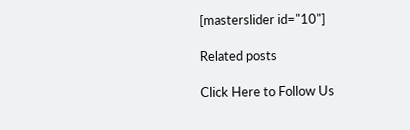[masterslider id="10"]

Related posts

Click Here to Follow Us